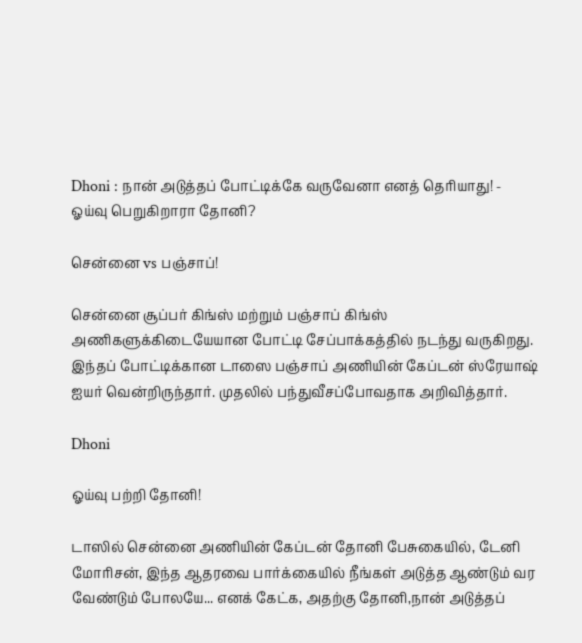Dhoni : நான் அடுத்தப் போட்டிக்கே வருவேனா எனத் தெரியாது! - ஓய்வு பெறுகிறாரா தோனி?

சென்னை vs பஞ்சாப்!

சென்னை சூப்பர் கிங்ஸ் மற்றும் பஞ்சாப் கிங்ஸ் அணிகளுக்கிடையேயான போட்டி சேப்பாக்கத்தில் நடந்து வருகிறது. இந்தப் போட்டிக்கான டாஸை பஞ்சாப் அணியின் கேப்டன் ஸ்ரேயாஷ் ஐயர் வென்றிருந்தார். முதலில் பந்துவீசப்போவதாக அறிவித்தார்.

Dhoni

ஓய்வு பற்றி தோனி!

டாஸில் சென்னை அணியின் கேப்டன் தோனி பேசுகையில், டேனி மோரிசன், இந்த ஆதரவை பார்க்கையில் நீங்கள் அடுத்த ஆண்டும் வர வேண்டும் போலயே... எனக் கேட்க, அதற்கு தோனி,நான் அடுத்தப்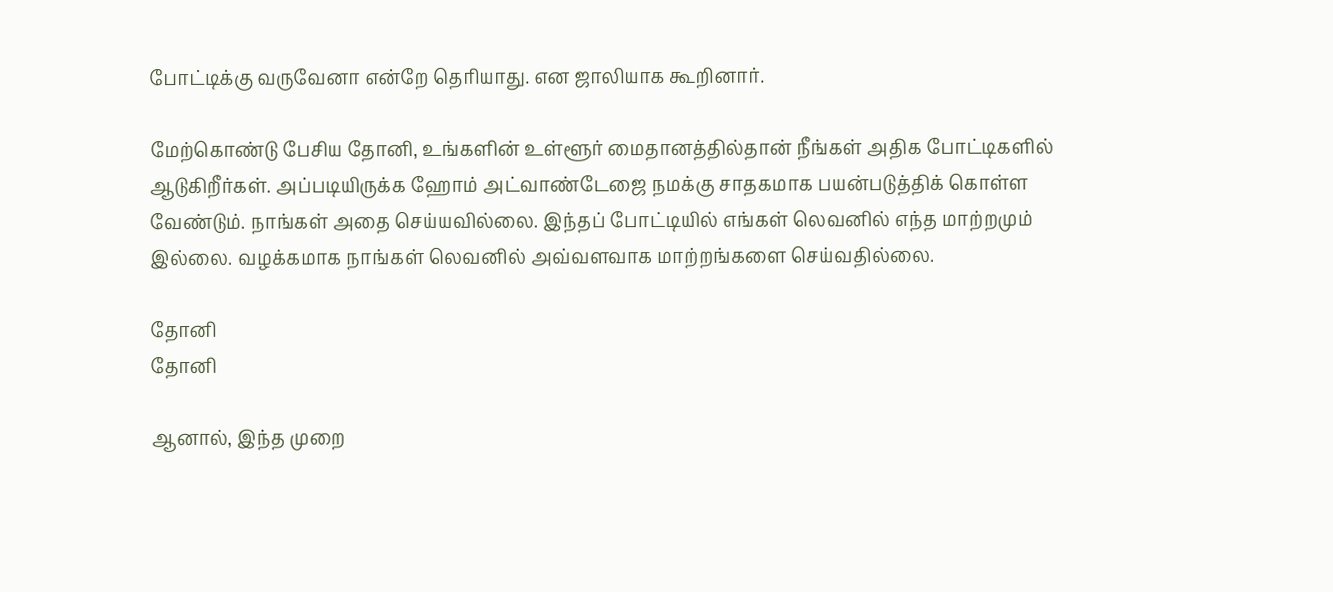போட்டிக்கு வருவேனா என்றே தெரியாது. என ஜாலியாக கூறினார்.

மேற்கொண்டு பேசிய தோனி, உங்களின் உள்ளூர் மைதானத்தில்தான் நீங்கள் அதிக போட்டிகளில் ஆடுகிறீர்கள். அப்படியிருக்க ஹோம் அட்வாண்டேஜை நமக்கு சாதகமாக பயன்படுத்திக் கொள்ள வேண்டும். நாங்கள் அதை செய்யவில்லை. இந்தப் போட்டியில் எங்கள் லெவனில் எந்த மாற்றமும் இல்லை. வழக்கமாக நாங்கள் லெவனில் அவ்வளவாக மாற்றங்களை செய்வதில்லை.

தோனி
தோனி

ஆனால், இந்த முறை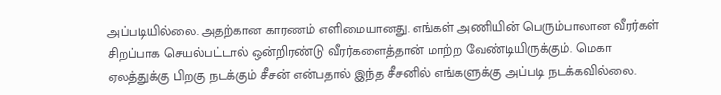அப்படியில்லை. அதற்கான காரணம் எளிமையானது. எங்கள் அணியின் பெரும்பாலான வீரர்கள் சிறப்பாக செயல்பட்டால் ஒன்றிரண்டு வீரர்களைத்தான் மாற்ற வேண்டியிருக்கும். மெகா ஏலத்துக்கு பிறகு நடக்கும் சீசன் என்பதால் இந்த சீசனில் எங்களுக்கு அப்படி நடக்கவில்லை.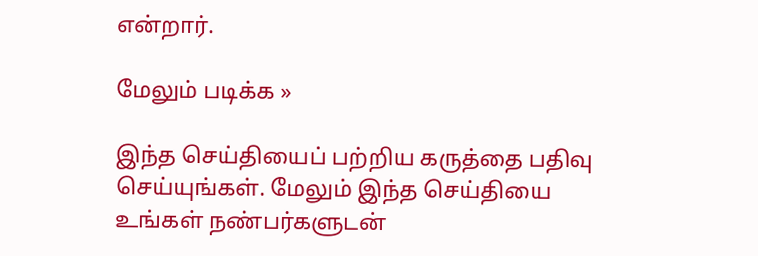என்றார்.

மேலும் படிக்க »

இந்த செய்தியைப் பற்றிய கருத்தை பதிவு செய்யுங்கள். மேலும் இந்த செய்தியை உங்கள் நண்பர்களுடன்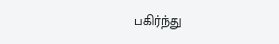பகிர்ந்து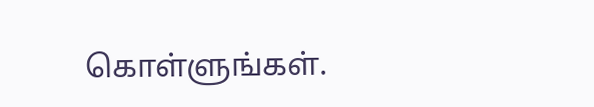கொள்ளுங்கள்.